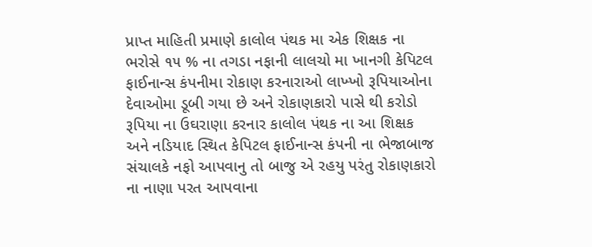પ્રાપ્ત માહિતી પ્રમાણે કાલોલ પંથક મા એક શિક્ષક ના ભરોસે ૧૫ % ના તગડા નફાની લાલચો મા ખાનગી કેપિટલ ફાઈનાન્સ કંપનીમા રોકાણ કરનારાઓ લાખ્ખો રૂપિયાઓના દેવાઓમા ડૂબી ગયા છે અને રોકાણકારો પાસે થી કરોડો રૂપિયા ના ઉઘરાણા કરનાર કાલોલ પંથક ના આ શિક્ષક અને નડિયાદ સ્થિત કેપિટલ ફાઈનાન્સ કંપની ના ભેજાબાજ સંચાલકે નફો આપવાનુ તો બાજુ એ રહયુ પરંતુ રોકાણકારો ના નાણા પરત આપવાના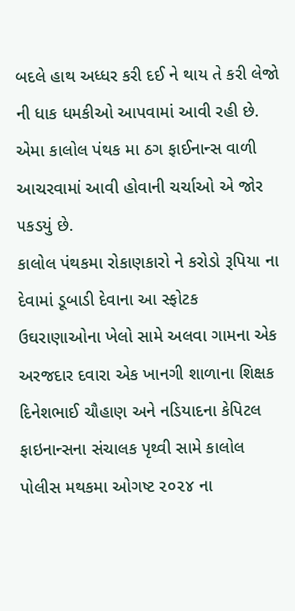બદલે હાથ અધ્ધર કરી દઈ ને થાય તે કરી લેજો ની ધાક ધમકીઓ આપવામાં આવી રહી છે. એમા કાલોલ પંથક મા ઠગ ફાઈનાન્સ વાળી આચરવામાં આવી હોવાની ચર્ચાઓ એ જોર ૫કડયું છે.
કાલોલ પંથકમા રોકાણકારો ને કરોડો રૂપિયા ના દેવામાં ડૂબાડી દેવાના આ સ્ફોટક ઉઘરાણાઓના ખેલો સામે અલવા ગામના એક અરજદાર દવારા એક ખાનગી શાળાના શિક્ષક દિનેશભાઈ ચૌહાણ અને નડિયાદના કેપિટલ ફાઇનાન્સના સંચાલક પૃથ્વી સામે કાલોલ પોલીસ મથકમા ઓગષ્ટ ૨૦૨૪ ના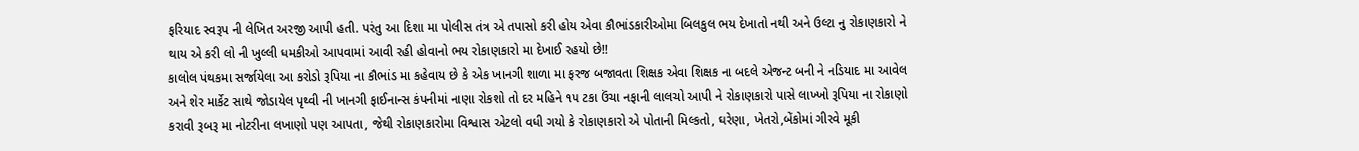ફરિયાદ સ્વરૂપ ની લેખિત અરજી આપી હતી. પરંતુ આ દિશા મા પોલીસ તંત્ર એ તપાસો કરી હોય એવા કૌભાંડકારીઓમા બિલકુલ ભય દેખાતો નથી અને ઉલ્ટા નુ રોકાણકારો ને થાય એ કરી લો ની ખુલ્લી ધમકીઓ આપવામાં આવી રહી હોવાનો ભય રોકાણકારો મા દેખાઈ રહયો છે!!
કાલોલ પંથકમા સર્જાયેલા આ કરોડો રૂપિયા ના કૌભાંડ મા કહેવાય છે કે એક ખાનગી શાળા મા ફરજ બજાવતા શિક્ષક એવા શિક્ષક ના બદલે એજન્ટ બની ને નડિયાદ મા આવેલ અને શેર માર્કેટ સાથે જોડાયેલ પૃથ્વી ની ખાનગી ફાઈનાન્સ કંપનીમાં નાણા રોકશો તો દર મહિને ૧૫ ટકા ઉંચા નફાની લાલચો આપી ને રોકાણકારો પાસે લાખ્ખો રૂપિયા ના રોકાણો કરાવી રૂબરૂ મા નોટરીના લખાણો પણ આપતા, જેથી રોકાણકારોમા વિશ્વાસ એટલો વધી ગયો કે રોકાણકારો એ પોતાની મિલ્કતો, ઘરેણા, ખેતરો,બેંકોમાં ગીરવે મૂકી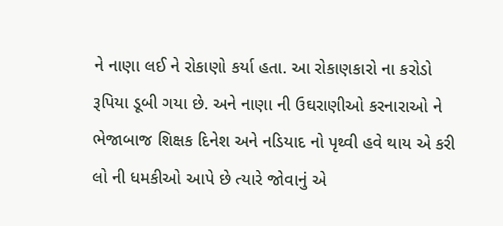ને નાણા લઈ ને રોકાણો કર્યા હતા. આ રોકાણકારો ના કરોડો રૂપિયા ડૂબી ગયા છે. અને નાણા ની ઉઘરાણીઓ કરનારાઓ ને ભેજાબાજ શિક્ષક દિનેશ અને નડિયાદ નો પૃથ્વી હવે થાય એ કરી લો ની ધમકીઓ આપે છે ત્યારે જોવાનું એ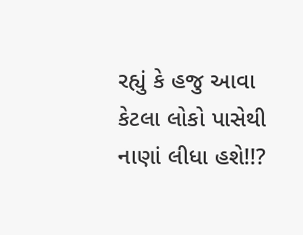રહ્યું કે હજુ આવા કેટલા લોકો પાસેથી નાણાં લીધા હશે!!?